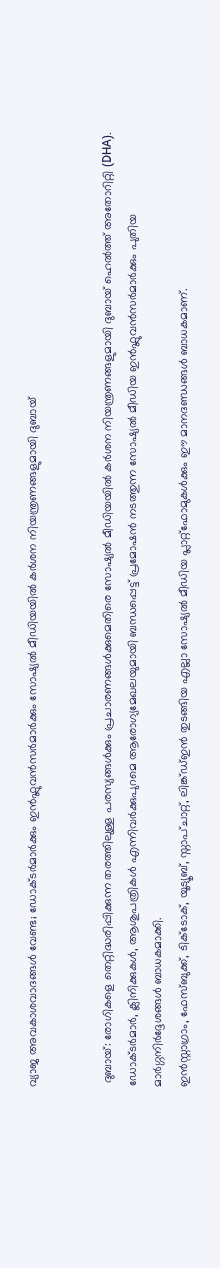വ്യാജ അവകാശവാദങ്ങൾ വേണ്ട; ഡോക്ടർമാർക്കും ഇൻഫ്ലുവൻസർമാർക്കും സോഷ്യൽ മീഡിയയിൽ കർശന നിയന്ത്രണങ്ങളുമായി ദുബായ്


 ദുബായ്: രോഗികളെ തെറ്റിദ്ധരിപ്പിക്കുന്ന തരത്തിലുള്ള പരസ്യങ്ങൾക്കും പ്രചാരണങ്ങൾക്കുമെതിരെ സോഷ്യൽ മീഡിയയിൽ കർശന നിയന്ത്രണങ്ങളുമായി ദുബായ് ഹെൽത്ത് അതോറിറ്റി (DHA). ഡോക്ടർമാർ, ക്ലിനിക്കുകൾ, ആശുപത്രികൾ എന്നിവർക്കുപുറമെ ആരോഗ്യമേഖലയുമായി ബന്ധപ്പെട്ട് പ്രമോഷൻ നടത്തുന്ന സോഷ്യൽ മീഡിയ ഇൻഫ്ലുവൻസർമാർക്കും പുതിയ മാർഗ്ഗനിർദ്ദേശങ്ങൾ ബാധകമാക്കി.
ഇൻസ്റ്റാഗ്രാം, ഫേസ്ബുക്ക്, ടിക്ടോക്, യൂട്യൂബ്, സ്നാപ്ചാറ്റ്, ലിങ്ക്ഡ്ഇൻ തുടങ്ങിയ എല്ലാ സോഷ്യൽ മീഡിയ പ്ലാറ്റ്‌ഫോമുകൾക്കും ഈ മാനദണ്ഡങ്ങൾ ബാധകമാണ്.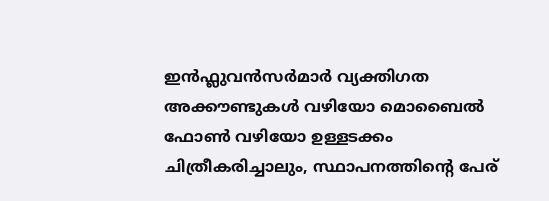ഇൻഫ്ലുവൻസർമാർ വ്യക്തിഗത അക്കൗണ്ടുകൾ വഴിയോ മൊബൈൽ ഫോൺ വഴിയോ ഉള്ളടക്കം ചിത്രീകരിച്ചാലും, സ്ഥാപനത്തിന്റെ പേര്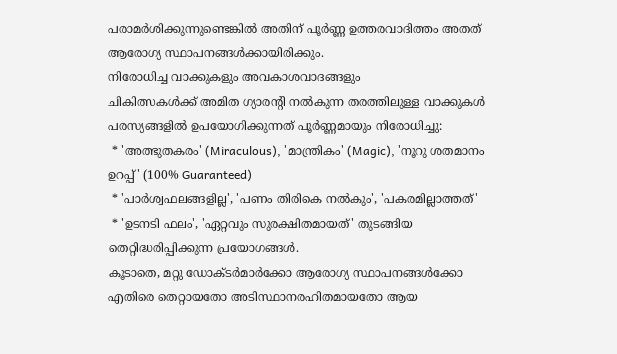പരാമർശിക്കുന്നുണ്ടെങ്കിൽ അതിന് പൂർണ്ണ ഉത്തരവാദിത്തം അതത് ആരോഗ്യ സ്ഥാപനങ്ങൾക്കായിരിക്കും.
നിരോധിച്ച വാക്കുകളും അവകാശവാദങ്ങളും
ചികിത്സകൾക്ക് അമിത ഗ്യാരന്റി നൽകുന്ന തരത്തിലുള്ള വാക്കുകൾ പരസ്യങ്ങളിൽ ഉപയോഗിക്കുന്നത് പൂർണ്ണമായും നിരോധിച്ചു:
 * 'അത്ഭുതകരം' (Miraculous), 'മാന്ത്രികം' (Magic), 'നൂറു ശതമാനം ഉറപ്പ്' (100% Guaranteed)
 * 'പാർശ്വഫലങ്ങളില്ല', 'പണം തിരികെ നൽകും', 'പകരമില്ലാത്തത്'
 * 'ഉടനടി ഫലം', 'ഏറ്റവും സുരക്ഷിതമായത്' തുടങ്ങിയ തെറ്റിദ്ധരിപ്പിക്കുന്ന പ്രയോഗങ്ങൾ.
കൂടാതെ, മറ്റു ഡോക്ടർമാർക്കോ ആരോഗ്യ സ്ഥാപനങ്ങൾക്കോ എതിരെ തെറ്റായതോ അടിസ്ഥാനരഹിതമായതോ ആയ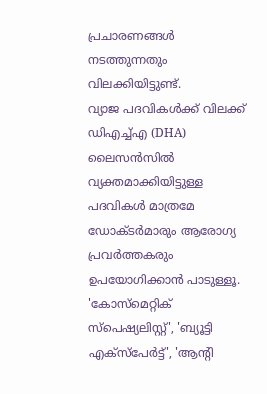പ്രചാരണങ്ങൾ നടത്തുന്നതും വിലക്കിയിട്ടുണ്ട്.
വ്യാജ പദവികൾക്ക് വിലക്ക്
ഡിഎച്ച്എ (DHA) ലൈസൻസിൽ വ്യക്തമാക്കിയിട്ടുള്ള പദവികൾ മാത്രമേ ഡോക്ടർമാരും ആരോഗ്യ പ്രവർത്തകരും ഉപയോഗിക്കാൻ പാടുള്ളൂ. 'കോസ്മെറ്റിക് സ്പെഷ്യലിസ്റ്റ്', 'ബ്യൂട്ടി എക്സ്പേർട്ട്', 'ആന്റി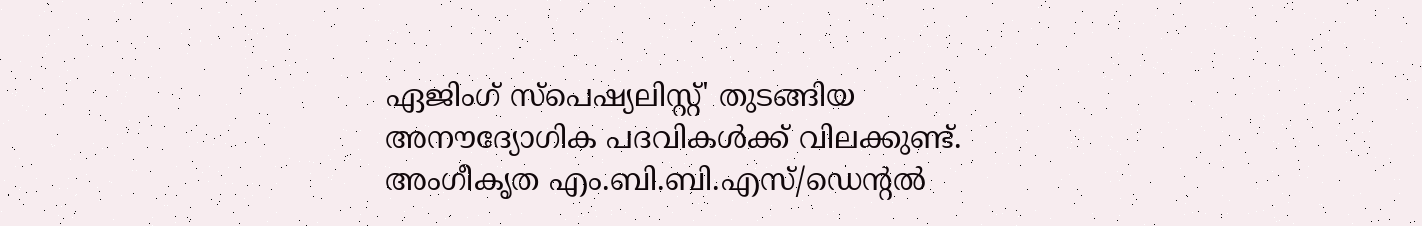ഏജിംഗ് സ്പെഷ്യലിസ്റ്റ്' തുടങ്ങിയ അനൗദ്യോഗിക പദവികൾക്ക് വിലക്കുണ്ട്. അംഗീകൃത എം.ബി.ബി.എസ്/ഡെന്റൽ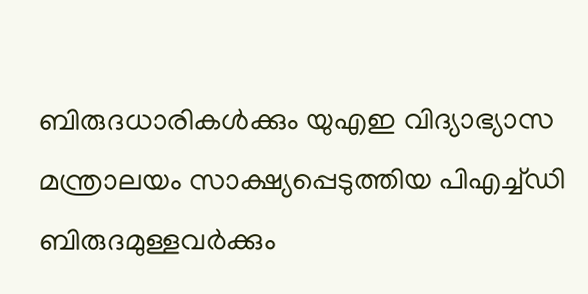ബിരുദധാരികൾക്കും യുഎഇ വിദ്യാഭ്യാസ മന്ത്രാലയം സാക്ഷ്യപ്പെടുത്തിയ പിഎച്ച്ഡി ബിരുദമുള്ളവർക്കും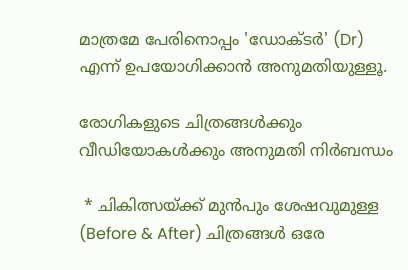മാത്രമേ പേരിനൊപ്പം 'ഡോക്ടർ' (Dr) എന്ന് ഉപയോഗിക്കാൻ അനുമതിയുള്ളൂ.

രോഗികളുടെ ചിത്രങ്ങൾക്കും വീഡിയോകൾക്കും അനുമതി നിർബന്ധം

 * ചികിത്സയ്ക്ക് മുൻപും ശേഷവുമുള്ള (Before & After) ചിത്രങ്ങൾ ഒരേ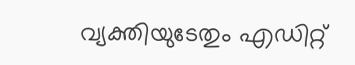വ്യക്തിയുടേതും എഡിറ്റ്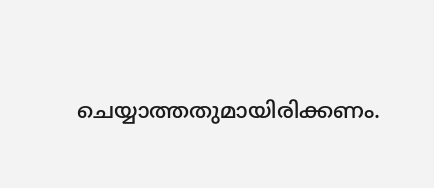ചെയ്യാത്തതുമായിരിക്കണം.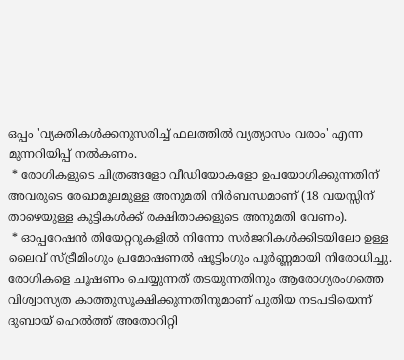ഒപ്പം 'വ്യക്തികൾക്കനുസരിച്ച് ഫലത്തിൽ വ്യത്യാസം വരാം' എന്ന മുന്നറിയിപ്പ് നൽകണം.
 * രോഗികളുടെ ചിത്രങ്ങളോ വീഡിയോകളോ ഉപയോഗിക്കുന്നതിന് അവരുടെ രേഖാമൂലമുള്ള അനുമതി നിർബന്ധമാണ് (18 വയസ്സിന് താഴെയുള്ള കുട്ടികൾക്ക് രക്ഷിതാക്കളുടെ അനുമതി വേണം).
 * ഓപ്പറേഷൻ തിയേറ്ററുകളിൽ നിന്നോ സർജറികൾക്കിടയിലോ ഉള്ള ലൈവ് സ്ട്രീമിംഗും പ്രമോഷണൽ ഷൂട്ടിംഗും പൂർണ്ണമായി നിരോധിച്ചു.
രോഗികളെ ചൂഷണം ചെയ്യുന്നത് തടയുന്നതിനും ആരോഗ്യരംഗത്തെ വിശ്വാസ്യത കാത്തുസൂക്ഷിക്കുന്നതിനുമാണ് പുതിയ നടപടിയെന്ന് ദുബായ് ഹെൽത്ത് അതോറിറ്റി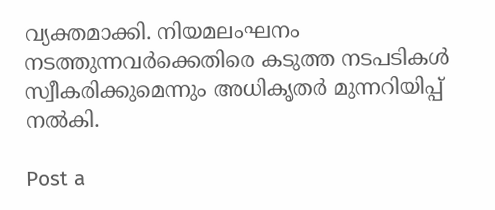വ്യക്തമാക്കി. നിയമലംഘനം നടത്തുന്നവർക്കെതിരെ കടുത്ത നടപടികൾ സ്വീകരിക്കുമെന്നും അധികൃതർ മുന്നറിയിപ്പ് നൽകി.

Post a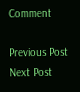Comment

Previous Post Next Post